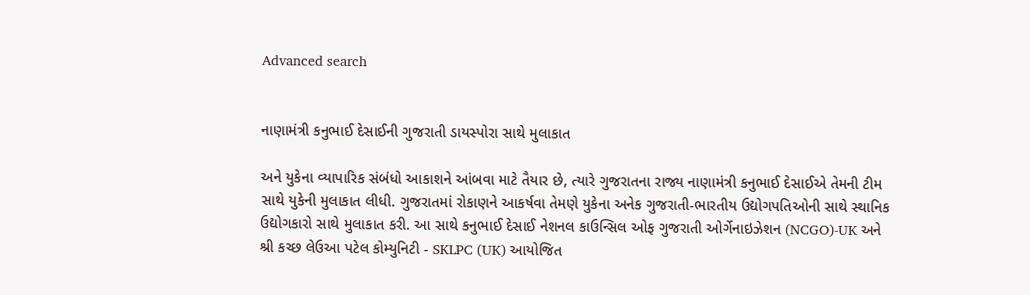Advanced search


નાણામંત્રી કનુભાઈ દેસાઈની ગુજરાતી ડાયસ્પોરા સાથે મુલાકાત

અને યુકેના વ્યાપારિક સંબંધો આકાશને આંબવા માટે તૈયાર છે, ત્યારે ગુજરાતના રાજ્ય નાણામંત્રી કનુભાઈ દેસાઈએ તેમની ટીમ સાથે યુકેની મુલાકાત લીધી. ગુજરાતમાં રોકાણને આકર્ષવા તેમણે યુકેના અનેક ગુજરાતી-ભારતીય ઉદ્યોગપતિઓની સાથે સ્થાનિક ઉદ્યોગકારો સાથે મુલાકાત કરી. આ સાથે કનુભાઈ દેસાઈ નેશનલ કાઉન્સિલ ઓફ ગુજરાતી ઓર્ગેનાઇઝેશન (NCGO)-UK અને શ્રી કચ્છ લેઉઆ પટેલ કોમ્યુનિટી - SKLPC (UK) આયોજિત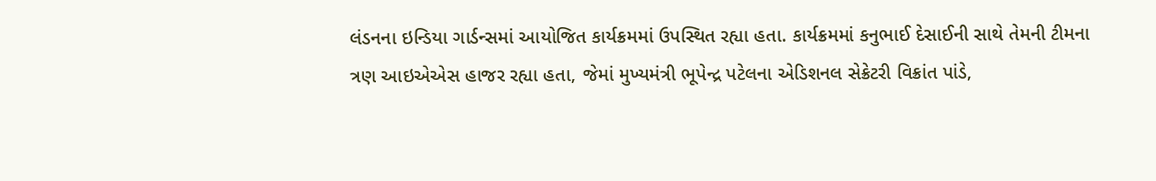લંડનના ઇન્ડિયા ગાર્ડન્સમાં આયોજિત કાર્યક્રમમાં ઉપસ્થિત રહ્યા હતા. કાર્યક્રમમાં કનુભાઈ દેસાઈની સાથે તેમની ટીમના ત્રણ આઇએએસ હાજર રહ્યા હતા, જેમાં મુખ્યમંત્રી ભૂપેન્દ્ર પટેલના એડિશનલ સેક્રેટરી વિક્રાંત પાંડે,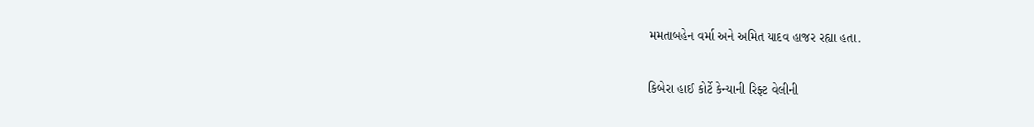મમતાબહેન વર્મા અને અમિત યાદવ હાજર રહ્યા હતા.

કિબેરા હાઈ કોર્ટે કેન્યાની રિફ્ટ વેલીની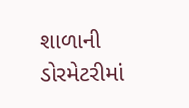શાળાની ડોરમેટરીમાં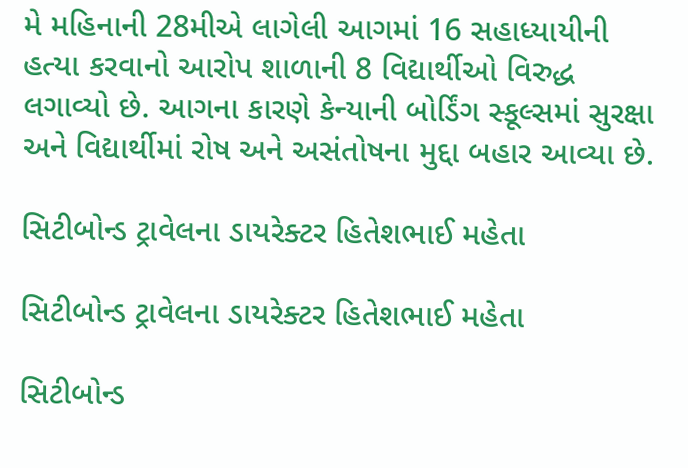મે મહિનાની 28મીએ લાગેલી આગમાં 16 સહાધ્યાયીની હત્યા કરવાનો આરોપ શાળાની 8 વિદ્યાર્થીઓ વિરુદ્ધ લગાવ્યો છે. આગના કારણે કેન્યાની બોર્ડિંગ સ્કૂલ્સમાં સુરક્ષા અને વિદ્યાર્થીમાં રોષ અને અસંતોષના મુદ્દા બહાર આવ્યા છે.

સિટીબોન્ડ ટ્રાવેલના ડાયરેક્ટર હિતેશભાઈ મહેતા

સિટીબોન્ડ ટ્રાવેલના ડાયરેક્ટર હિતેશભાઈ મહેતા

સિટીબોન્ડ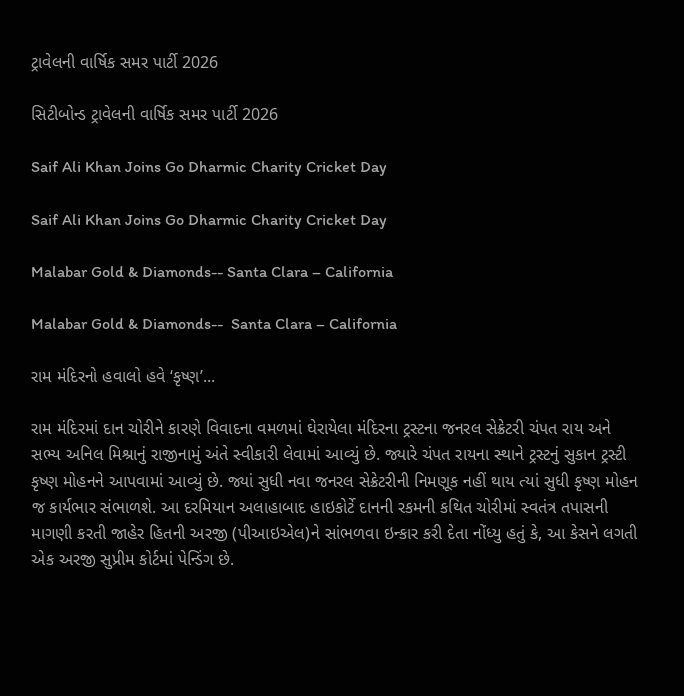ટ્રાવેલની વાર્ષિક સમર પાર્ટી 2026

સિટીબોન્ડ ટ્રાવેલની વાર્ષિક સમર પાર્ટી 2026

Saif Ali Khan Joins Go Dharmic Charity Cricket Day

Saif Ali Khan Joins Go Dharmic Charity Cricket Day

Malabar Gold & Diamonds-- Santa Clara – California

Malabar Gold & Diamonds--  Santa Clara – California

રામ મંદિરનો હવાલો હવે ‘કૃષ્ણ’...

રામ મંદિરમાં દાન ચોરીને કારણે વિવાદના વમળમાં ઘેરાયેલા મંદિરના ટ્રસ્ટના જનરલ સેક્રેટરી ચંપત રાય અને સભ્ય અનિલ મિશ્રાનું રાજીનામું અંતે સ્વીકારી લેવામાં આવ્યું છે. જ્યારે ચંપત રાયના સ્થાને ટ્રસ્ટનું સુકાન ટ્રસ્ટી કૃષ્ણ મોહનને આપવામાં આવ્યું છે. જ્યાં સુધી નવા જનરલ સેક્રેટરીની નિમણૂક નહીં થાય ત્યાં સુધી કૃષ્ણ મોહન જ કાર્યભાર સંભાળશે. આ દરમિયાન અલાહાબાદ હાઇકોર્ટે દાનની રકમની કથિત ચોરીમાં સ્વતંત્ર તપાસની માગણી કરતી જાહેર હિતની અરજી (પીઆઇએલ)ને સાંભળવા ઇન્કાર કરી દેતા નોંધ્યુ હતું કે, આ કેસને લગતી એક અરજી સુપ્રીમ કોર્ટમાં પેન્ડિંગ છે.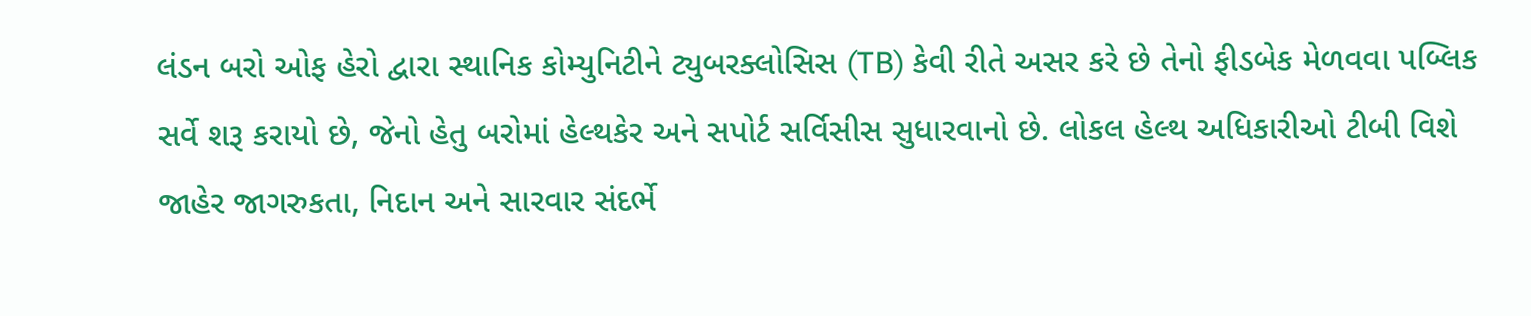લંડન બરો ઓફ હેરો દ્વારા સ્થાનિક કોમ્યુનિટીને ટ્યુબરક્લોસિસ (TB) કેવી રીતે અસર કરે છે તેનો ફીડબેક મેળવવા પબ્લિક સર્વે શરૂ કરાયો છે, જેનો હેતુ બરોમાં હેલ્થકેર અને સપોર્ટ સર્વિસીસ સુધારવાનો છે. લોકલ હેલ્થ અધિકારીઓ ટીબી વિશે જાહેર જાગરુકતા, નિદાન અને સારવાર સંદર્ભે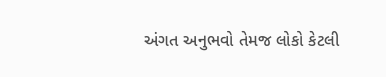અંગત અનુભવો તેમજ લોકો કેટલી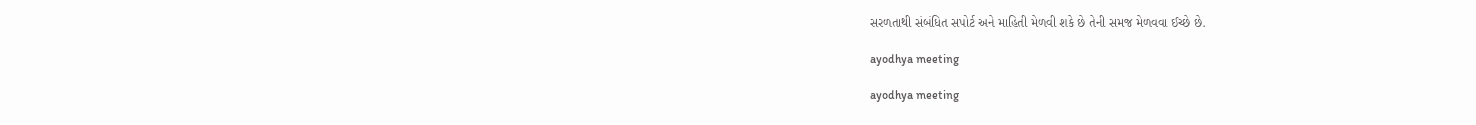સરળતાથી સંબંધિત સપોર્ટ અને માહિતી મેળવી શકે છે તેની સમજ મેળવવા ઈચ્છે છે.

ayodhya meeting

ayodhya meeting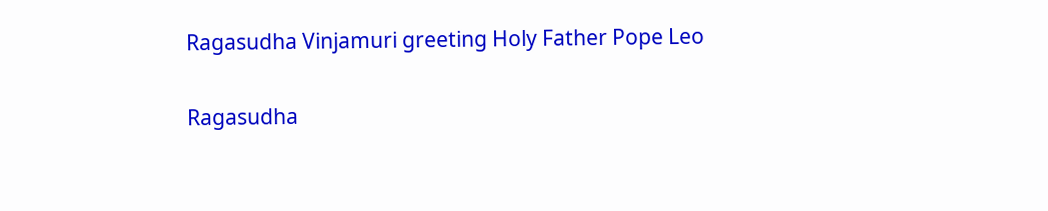Ragasudha Vinjamuri greeting Holy Father Pope Leo

Ragasudha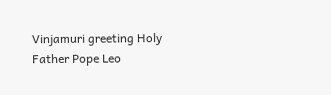Vinjamuri greeting Holy Father Pope Leo